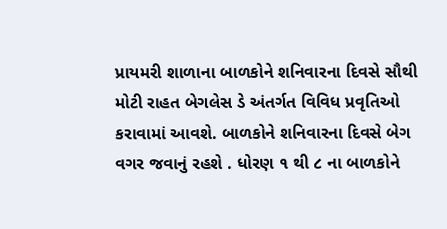પ્રાયમરી શાળાના બાળકોને શનિવારના દિવસે સૌથી મોટી રાહત બેગલેસ ડે અંતર્ગત વિવિધ પ્રવૃતિઓ કરાવામાં આવશે. બાળકોને શનિવારના દિવસે બેગ વગર જવાનું રહશે . ધોરણ ૧ થી ૮ ના બાળકોને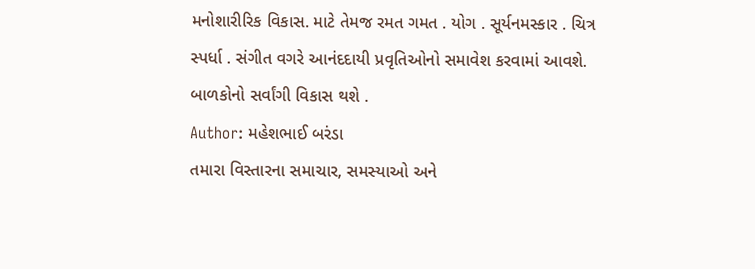મનોશારીરિક વિકાસ. માટે તેમજ રમત ગમત . યોગ . સૂર્યનમસ્કાર . ચિત્ર સ્પર્ધા . સંગીત વગરે આનંદદાયી પ્રવૃતિઓનો સમાવેશ કરવામાં આવશે. બાળકોનો સર્વાંગી વિકાસ થશે .
Author: મહેશભાઈ બરંડા
તમારા વિસ્તારના સમાચાર, સમસ્યાઓ અને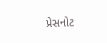પ્રેસનોટ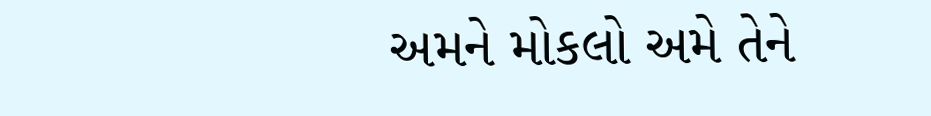અમને મોકલો અમે તેને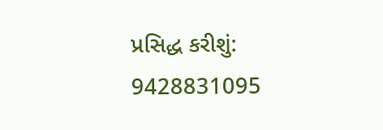પ્રસિદ્ધ કરીશું: 9428831095